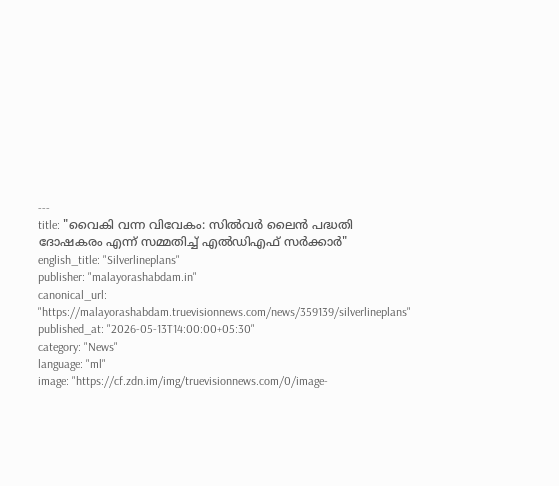---
title: "വൈകി വന്ന വിവേകം: സില്‍വര്‍ ലൈന്‍ പദ്ധതി ദോഷകരം എന്ന് സമ്മതിച്ച് എല്‍ഡിഎഫ് സര്‍ക്കാര്‍"
english_title: "Silverlineplans"
publisher: "malayorashabdam.in"
canonical_url: "https://malayorashabdam.truevisionnews.com/news/359139/silverlineplans"
published_at: "2026-05-13T14:00:00+05:30"
category: "News"
language: "ml"
image: "https://cf.zdn.im/img/truevisionnews.com/0/image-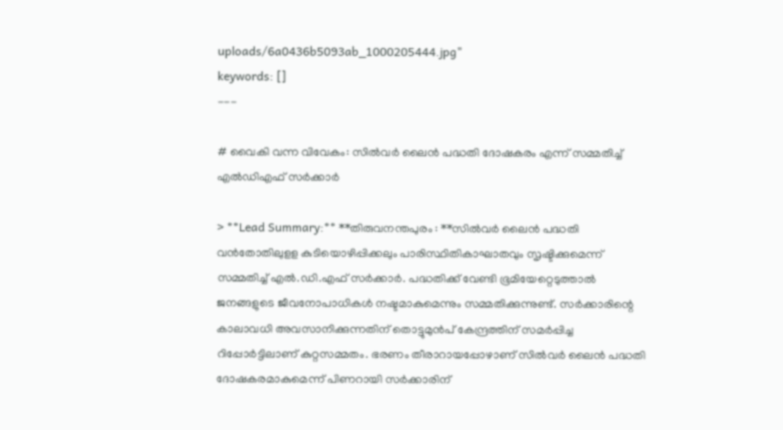uploads/6a0436b5093ab_1000205444.jpg"
keywords: []
---

# വൈകി വന്ന വിവേകം: സില്‍വര്‍ ലൈന്‍ പദ്ധതി ദോഷകരം എന്ന് സമ്മതിച്ച് എല്‍ഡിഎഫ് സര്‍ക്കാര്‍

> **Lead Summary:** **തിരുവനന്തപുരം : **സില്‍വര്‍ ലൈന്‍ പദ്ധതി വന്‍തോതിലുളള കുടിയൊഴിപ്പിക്കലും പാരിസ്ഥിതികാഘാതവും സൃഷ്ടിക്കുമെന്ന് സമ്മതിച്ച് എല്‍.ഡി.എഫ് സര്‍ക്കാര്‍. പദ്ധതിക്ക് വേണ്ടി ഭൂമിയേറ്റെടുത്താല്‍ ജനങ്ങളുടെ ജീവനോപാധികള്‍ നഷ്ടമാകുമെന്നും സമ്മതിക്കുന്നുണ്ട്. സര്‍ക്കാരിന്റെ കാലാവധി അവസാനിക്കുന്നതിന് തൊട്ടുമുന്‍പ് കേന്ദ്രത്തിന് സമര്‍പ്പിച്ച റിപ്പോര്‍ട്ടിലാണ് കുറ്റസമ്മതം. ഭരണം തീരാറായപ്പോഴാണ് സില്‍വര്‍ ലൈന്‍ പദ്ധതി ദോഷകരമാകുമെന്ന് പിണറായി സര്‍ക്കാരിന്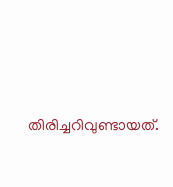തിരിച്ചറിവുണ്ടായത്.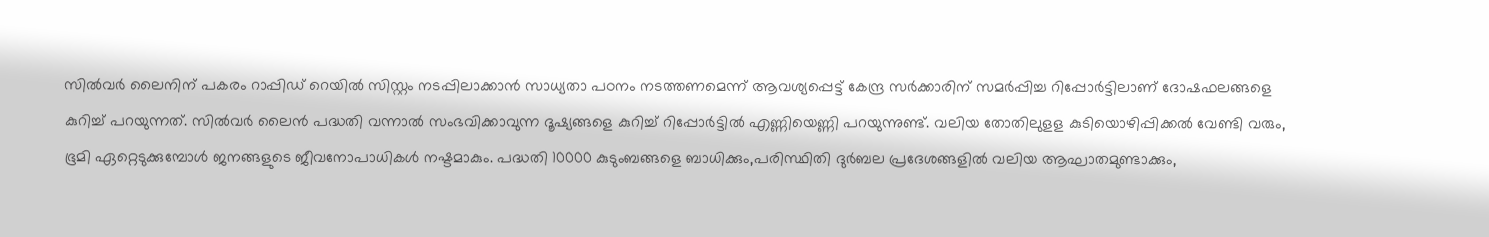സില്‍വര്‍ ലൈനിന് പകരം റാപ്പിഡ് റെയില്‍ സിസ്റ്റം നടപ്പിലാക്കാന്‍ സാധ്യതാ പഠനം നടത്തണമെന്ന് ആവശ്യപ്പെട്ട് കേന്ദ്ര സര്‍ക്കാരിന് സമര്‍പ്പിച്ച റിപ്പോര്‍ട്ടിലാണ് ദോഷഫലങ്ങളെ കുറിച്ച് പറയുന്നത്. സില്‍വര്‍ ലൈന്‍ പദ്ധതി വന്നാല്‍ സംഭവിക്കാവുന്ന ദൂഷ്യങ്ങളെ കുറിച്ച് റിപ്പോര്‍ട്ടില്‍ എണ്ണിയെണ്ണി പറയുന്നുണ്ട്. വലിയ തോതിലുളള കുടിയൊഴിപ്പിക്കല്‍ വേണ്ടി വരും, ഭൂമി ഏറ്റെടുക്കുമ്പോള്‍ ജനങ്ങളുടെ ജീവനോപാധികള്‍ നഷ്ടമാകും. പദ്ധതി 10000 കുടുംബങ്ങളെ ബാധിക്കും,പരിസ്ഥിതി ദുര്‍ബല പ്രദേശങ്ങളില്‍ വലിയ ആഘാതമുണ്ടാക്കും,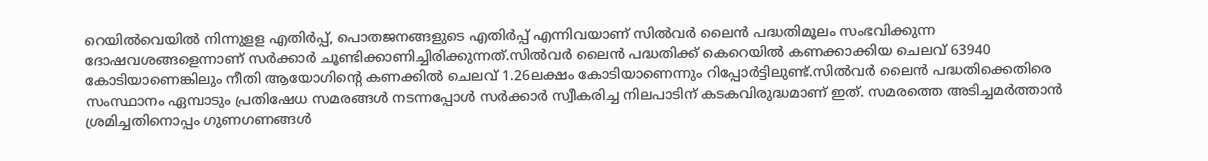റെയില്‍വെയില്‍ നിന്നുളള എതിര്‍പ്പ്, പൊതജനങ്ങളുടെ എതിര്‍പ്പ് എന്നിവയാണ് സില്‍വര്‍ ലൈന്‍ പദ്ധതിമൂലം സംഭവിക്കുന്ന ദോഷവശങ്ങളെന്നാണ് സര്‍ക്കാര്‍ ചൂണ്ടിക്കാണിച്ചിരിക്കുന്നത്.സില്‍വര്‍ ലൈന്‍ പദ്ധതിക്ക് കെറെയില്‍ കണക്കാക്കിയ ചെലവ് 63940 കോടിയാണെങ്കിലും നീതി ആയോഗിന്റെ കണക്കില്‍ ചെലവ് 1.26ലക്ഷം കോടിയാണെന്നും റിപ്പോര്‍ട്ടിലുണ്ട്.സില്‍വര്‍ ലൈന്‍ പദ്ധതിക്കെതിരെ സംസ്ഥാനം ഏമ്പാടും പ്രതിഷേധ സമരങ്ങള്‍ നടന്നപ്പോള്‍ സര്‍ക്കാര്‍ സ്വീകരിച്ച നിലപാടിന് കടകവിരുദ്ധമാണ് ഇത്. സമരത്തെ അടിച്ചമര്‍ത്താന്‍ ശ്രമിച്ചതിനൊപ്പം ഗുണഗണങ്ങള്‍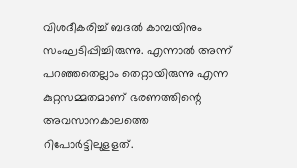വിശദീകരിച്ച് ബദല്‍ കാമ്പയിനും സംഘടിപ്പിച്ചിരുന്നു. എന്നാല്‍ അന്ന് പറഞ്ഞതെല്ലാം തെറ്റായിരുന്നു എന്ന കുറ്റസമ്മതമാണ് ഭരണത്തിന്റെ അവസാനകാലത്തെ റിപോര്‍ട്ടിലുളളത്.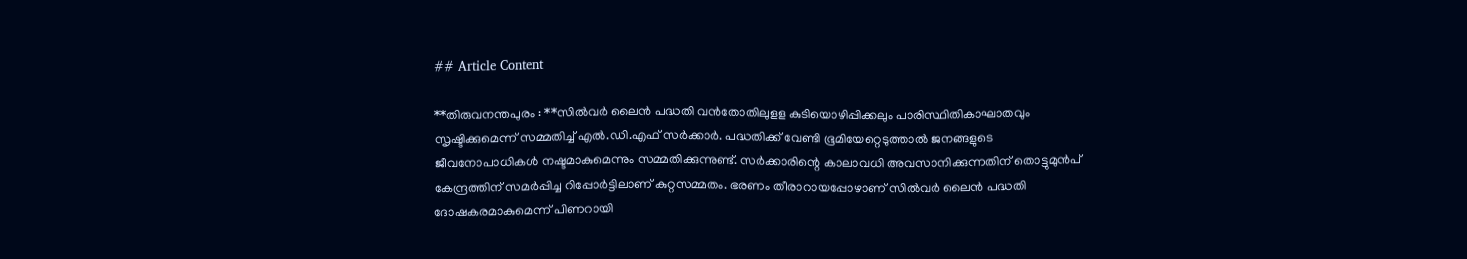## Article Content

**തിരുവനന്തപുരം : **സില്‍വര്‍ ലൈന്‍ പദ്ധതി വന്‍തോതിലുളള കുടിയൊഴിപ്പിക്കലും പാരിസ്ഥിതികാഘാതവും സൃഷ്ടിക്കുമെന്ന് സമ്മതിച്ച് എല്‍.ഡി.എഫ് സര്‍ക്കാര്‍. പദ്ധതിക്ക് വേണ്ടി ഭൂമിയേറ്റെടുത്താല്‍ ജനങ്ങളുടെ ജീവനോപാധികള്‍ നഷ്ടമാകുമെന്നും സമ്മതിക്കുന്നുണ്ട്. സര്‍ക്കാരിന്റെ കാലാവധി അവസാനിക്കുന്നതിന് തൊട്ടുമുന്‍പ് കേന്ദ്രത്തിന് സമര്‍പ്പിച്ച റിപ്പോര്‍ട്ടിലാണ് കുറ്റസമ്മതം. ഭരണം തീരാറായപ്പോഴാണ് സില്‍വര്‍ ലൈന്‍ പദ്ധതി ദോഷകരമാകുമെന്ന് പിണറായി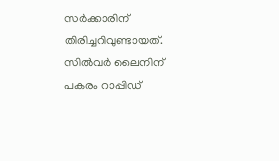സര്‍ക്കാരിന് തിരിച്ചറിവുണ്ടായത്. സില്‍വര്‍ ലൈനിന് പകരം റാപ്പിഡ്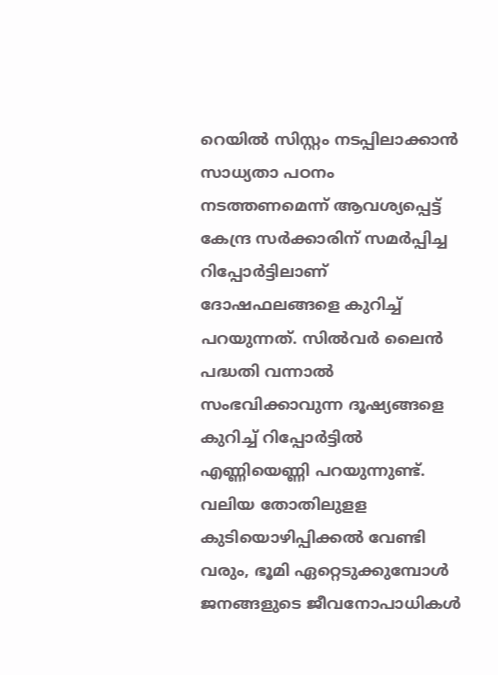റെയില്‍ സിസ്റ്റം നടപ്പിലാക്കാന്‍ സാധ്യതാ പഠനം നടത്തണമെന്ന് ആവശ്യപ്പെട്ട് കേന്ദ്ര സര്‍ക്കാരിന് സമര്‍പ്പിച്ച റിപ്പോര്‍ട്ടിലാണ് ദോഷഫലങ്ങളെ കുറിച്ച് പറയുന്നത്. സില്‍വര്‍ ലൈന്‍ പദ്ധതി വന്നാല്‍ സംഭവിക്കാവുന്ന ദൂഷ്യങ്ങളെ കുറിച്ച് റിപ്പോര്‍ട്ടില്‍ എണ്ണിയെണ്ണി പറയുന്നുണ്ട്. വലിയ തോതിലുളള കുടിയൊഴിപ്പിക്കല്‍ വേണ്ടി വരും, ഭൂമി ഏറ്റെടുക്കുമ്പോള്‍ ജനങ്ങളുടെ ജീവനോപാധികള്‍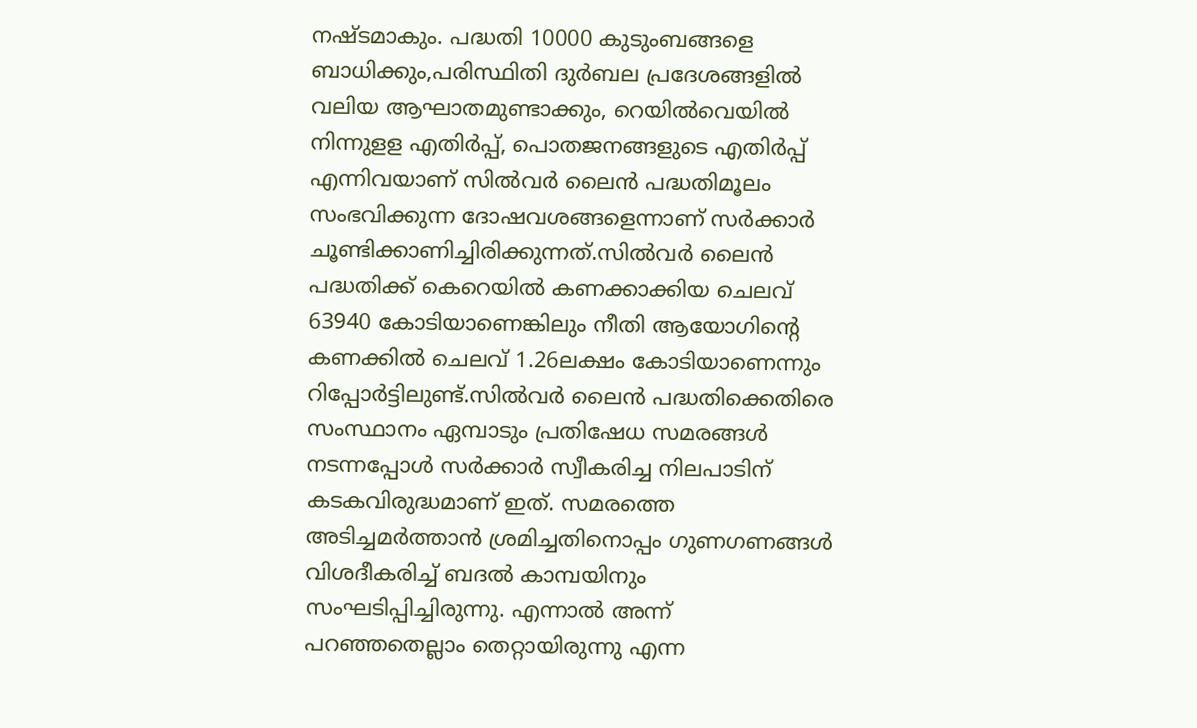നഷ്ടമാകും. പദ്ധതി 10000 കുടുംബങ്ങളെ ബാധിക്കും,പരിസ്ഥിതി ദുര്‍ബല പ്രദേശങ്ങളില്‍ വലിയ ആഘാതമുണ്ടാക്കും, റെയില്‍വെയില്‍ നിന്നുളള എതിര്‍പ്പ്, പൊതജനങ്ങളുടെ എതിര്‍പ്പ് എന്നിവയാണ് സില്‍വര്‍ ലൈന്‍ പദ്ധതിമൂലം സംഭവിക്കുന്ന ദോഷവശങ്ങളെന്നാണ് സര്‍ക്കാര്‍ ചൂണ്ടിക്കാണിച്ചിരിക്കുന്നത്.സില്‍വര്‍ ലൈന്‍ പദ്ധതിക്ക് കെറെയില്‍ കണക്കാക്കിയ ചെലവ് 63940 കോടിയാണെങ്കിലും നീതി ആയോഗിന്റെ കണക്കില്‍ ചെലവ് 1.26ലക്ഷം കോടിയാണെന്നും റിപ്പോര്‍ട്ടിലുണ്ട്.സില്‍വര്‍ ലൈന്‍ പദ്ധതിക്കെതിരെ സംസ്ഥാനം ഏമ്പാടും പ്രതിഷേധ സമരങ്ങള്‍ നടന്നപ്പോള്‍ സര്‍ക്കാര്‍ സ്വീകരിച്ച നിലപാടിന് കടകവിരുദ്ധമാണ് ഇത്. സമരത്തെ അടിച്ചമര്‍ത്താന്‍ ശ്രമിച്ചതിനൊപ്പം ഗുണഗണങ്ങള്‍ വിശദീകരിച്ച് ബദല്‍ കാമ്പയിനും സംഘടിപ്പിച്ചിരുന്നു. എന്നാല്‍ അന്ന് പറഞ്ഞതെല്ലാം തെറ്റായിരുന്നു എന്ന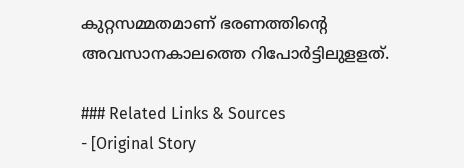കുറ്റസമ്മതമാണ് ഭരണത്തിന്റെ അവസാനകാലത്തെ റിപോര്‍ട്ടിലുളളത്.

### Related Links & Sources
- [Original Story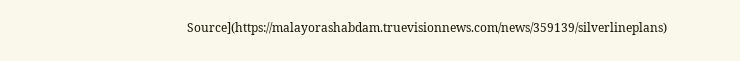Source](https://malayorashabdam.truevisionnews.com/news/359139/silverlineplans)